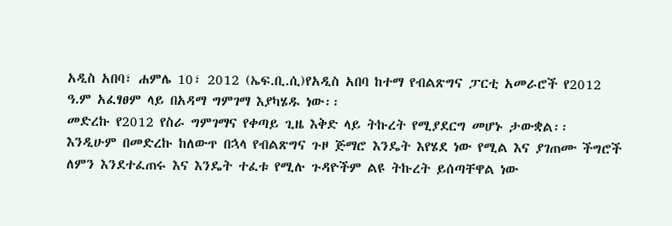አዲስ አበባ፣ ሐምሌ 10፣ 2012 (ኤፍ.ቢ.ሲ)የአዲስ አበባ ከተማ የብልጽግና ፓርቲ አመራሮች የ2012 ዓ.ም አፈፃፀም ላይ በአዳማ ግምገማ እያካሄዱ ነው፡፡
መድረኩ የ2012 የስራ ግምገማና የቀጣይ ጊዜ እቅድ ላይ ትኩረት የሚያደርግ መሆኑ ታውቋል፡፡
እንዲሁም በመድረኩ ከለውጥ በኋላ የብልጽግና ጉዞ ጅማሮ እንዴት እየሄደ ነው የሚል እና ያገጠሙ ችግሮች ለምን እንደተፈጠሩ እና እንዴት ተፈቱ የሚሉ ጉዳዮችም ልዩ ትኩረት ይሰጣቸዋል ነው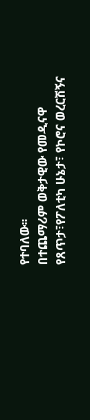የተባለው፡፡
በተጨማሪም ወቅታዊው የመዲናዋ የጸጥታ፣የፖለቲካ ሁኔታ፣ የኮሮና ወረርሽኝና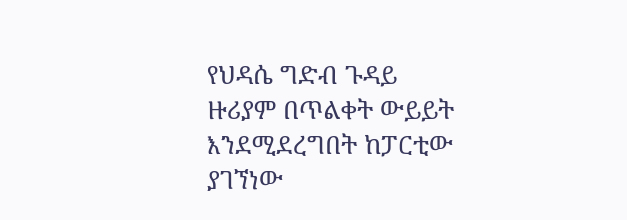የህዳሴ ግድብ ጉዳይ ዙሪያም በጥልቀት ውይይት እንደሚደረግበት ከፓርቲው ያገኘነው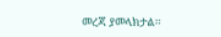መረጃ ያመላክታል፡፡